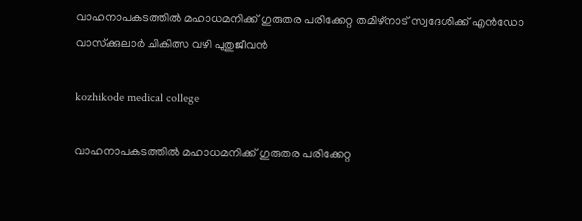വാഹനാപകടത്തില്‍ മഹാധമനിക്ക് ഗുരുതര പരിക്കേറ്റ തമിഴ്‌നാട് സ്വദേശിക്ക് എന്‍ഡോ വാസ്‌ക്കുലാര്‍ ചികിത്സ വഴി പുതുജീവന്‍

kozhikode medical college

വാഹനാപകടത്തില്‍ മഹാധമനിക്ക് ഗുരുതര പരിക്കേറ്റ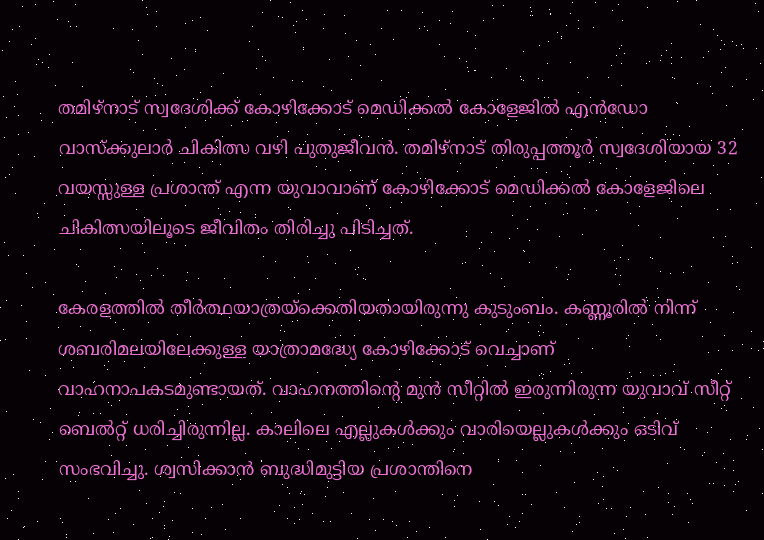തമിഴ്‌നാട് സ്വദേശിക്ക് കോഴിക്കോട് മെഡിക്കല്‍ കോളേജില്‍ എന്‍ഡോ വാസ്‌ക്കുലാര്‍ ചികിത്സ വഴി പുതുജീവന്‍. തമിഴ്‌നാട് തിരുപ്പത്തൂര്‍ സ്വദേശിയായ 32 വയസ്സുള്ള പ്രശാന്ത് എന്ന യുവാവാണ് കോഴിക്കോട് മെഡിക്കല്‍ കോളേജിലെ ചികിത്സയിലൂടെ ജീവിതം തിരിച്ചു പിടിച്ചത്.

കേരളത്തില്‍ തീര്‍ത്ഥയാത്രയ്‌ക്കെതിയതായിരുന്നു കുടുംബം. കണ്ണൂരില്‍ നിന്ന് ശബരിമലയിലേക്കുള്ള യാത്രാമദ്ധ്യേ കോഴിക്കോട് വെച്ചാണ് വാഹനാപകടമുണ്ടായത്. വാഹനത്തിന്റെ മുന്‍ സീറ്റില്‍ ഇരുന്നിരുന്ന യുവാവ് സീറ്റ് ബെല്‍റ്റ് ധരിച്ചിരുന്നില്ല. കാലിലെ എല്ലുകള്‍ക്കും വാരിയെല്ലുകള്‍ക്കും ഒടിവ് സംഭവിച്ചു. ശ്വസിക്കാന്‍ ബുദ്ധിമുട്ടിയ പ്രശാന്തിനെ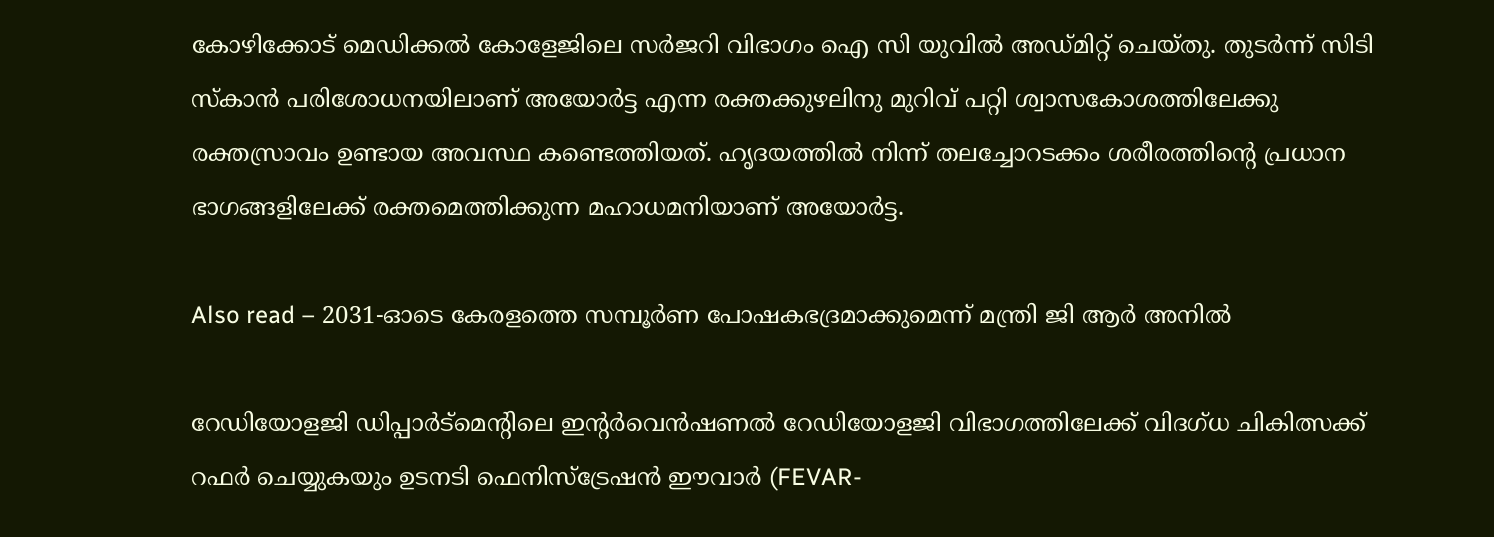കോഴിക്കോട് മെഡിക്കല്‍ കോളേജിലെ സര്‍ജറി വിഭാഗം ഐ സി യുവില്‍ അഡ്മിറ്റ് ചെയ്തു. തുടര്‍ന്ന് സിടി സ്‌കാന്‍ പരിശോധനയിലാണ് അയോര്‍ട്ട എന്ന രക്തക്കുഴലിനു മുറിവ് പറ്റി ശ്വാസകോശത്തിലേക്കു രക്തസ്രാവം ഉണ്ടായ അവസ്ഥ കണ്ടെത്തിയത്. ഹൃദയത്തില്‍ നിന്ന് തലച്ചോറടക്കം ശരീരത്തിന്റെ പ്രധാന ഭാഗങ്ങളിലേക്ക് രക്തമെത്തിക്കുന്ന മഹാധമനിയാണ് അയോര്‍ട്ട.

Also read – 2031-ഓടെ കേരളത്തെ സമ്പൂര്‍ണ പോഷകഭദ്രമാക്കുമെന്ന് മന്ത്രി ജി ആർ അനിൽ

റേഡിയോളജി ഡിപ്പാര്‍ട്‌മെന്റിലെ ഇന്റര്‍വെന്‍ഷണല്‍ റേഡിയോളജി വിഭാഗത്തിലേക്ക് വിദഗ്ധ ചികിത്സക്ക് റഫര്‍ ചെയ്യുകയും ഉടനടി ഫെനിസ്‌ട്രേഷന്‍ ഈവാര്‍ (FEVAR-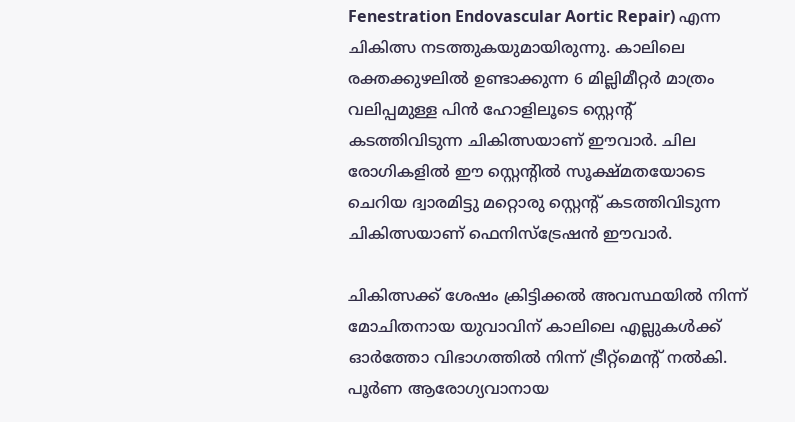Fenestration Endovascular Aortic Repair) എന്ന ചികിത്സ നടത്തുകയുമായിരുന്നു. കാലിലെ രക്തക്കുഴലില്‍ ഉണ്ടാക്കുന്ന 6 മില്ലിമീറ്റര്‍ മാത്രം വലിപ്പമുള്ള പിന്‍ ഹോളിലൂടെ സ്റ്റെന്റ് കടത്തിവിടുന്ന ചികിത്സയാണ് ഈവാര്‍. ചില രോഗികളില്‍ ഈ സ്റ്റെന്റില്‍ സൂക്ഷ്മതയോടെ ചെറിയ ദ്വാരമിട്ടു മറ്റൊരു സ്റ്റെന്റ് കടത്തിവിടുന്ന ചികിത്സയാണ് ഫെനിസ്‌ട്രേഷന്‍ ഈവാര്‍.

ചികിത്സക്ക് ശേഷം ക്രിട്ടിക്കല്‍ അവസ്ഥയില്‍ നിന്ന് മോചിതനായ യുവാവിന് കാലിലെ എല്ലുകള്‍ക്ക് ഓര്‍ത്തോ വിഭാഗത്തില്‍ നിന്ന് ട്രീറ്റ്‌മെന്റ് നല്‍കി. പൂര്‍ണ ആരോഗ്യവാനായ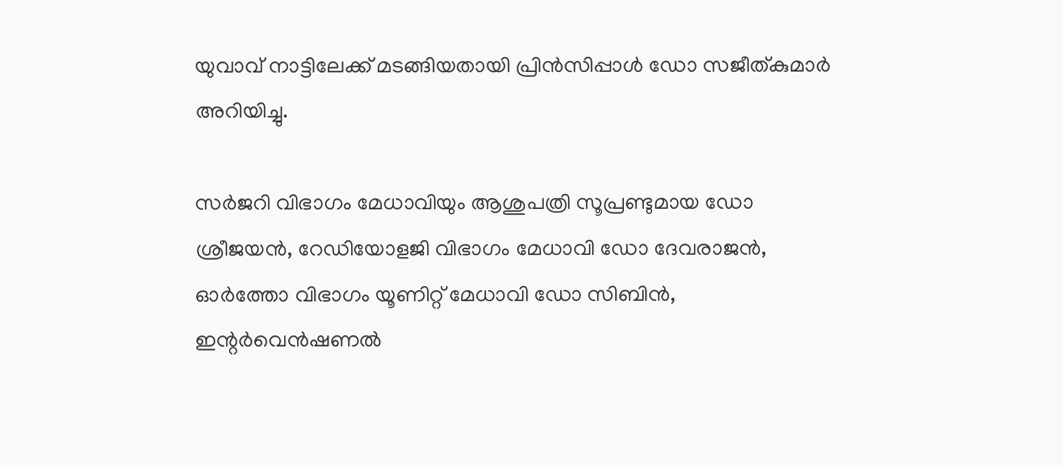യുവാവ് നാട്ടിലേക്ക് മടങ്ങിയതായി പ്രിന്‍സിപ്പാള്‍ ഡോ സജീത്കുമാര്‍ അറിയിച്ചു.

സര്‍ജറി വിഭാഗം മേധാവിയും ആശുപത്രി സൂപ്രണ്ടുമായ ഡോ ശ്രീജയന്‍, റേഡിയോളജി വിഭാഗം മേധാവി ഡോ ദേവരാജന്‍, ഓര്‍ത്തോ വിഭാഗം യൂണിറ്റ് മേധാവി ഡോ സിബിന്‍, ഇന്റര്‍വെന്‍ഷണല്‍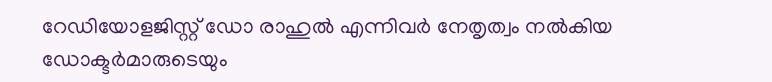റേഡിയോളജിസ്റ്റ് ഡോ രാഹുല്‍ എന്നിവര്‍ നേതൃത്വം നല്‍കിയ ഡോക്ടര്‍മാരുടെയും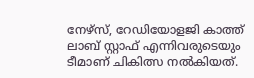നേഴ്‌സ്, റേഡിയോളജി കാത്ത് ലാബ് സ്റ്റാഫ് എന്നിവരുടെയും ടീമാണ് ചികിത്സ നല്‍കിയത്.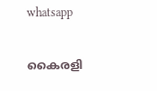whatsapp

കൈരളി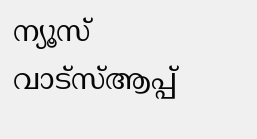ന്യൂസ് വാട്‌സ്ആപ്പ്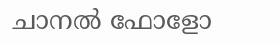ചാനല്‍ ഫോളോ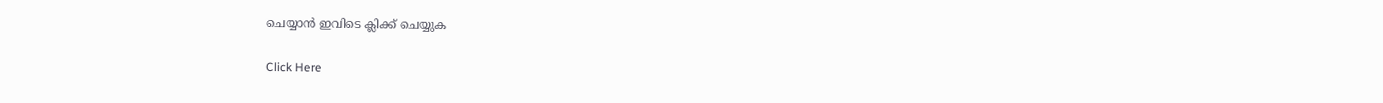ചെയ്യാന്‍ ഇവിടെ ക്ലിക്ക് ചെയ്യുക

Click Here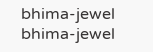bhima-jewel
bhima-jewel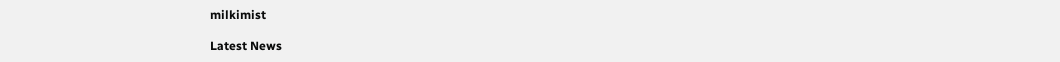milkimist

Latest News